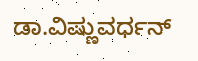ಡಾ.ವಿಷ್ಣುವರ್ಧನ್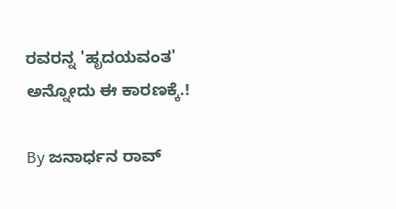ರವರನ್ನ 'ಹೃದಯವಂತ' ಅನ್ನೋದು ಈ ಕಾರಣಕ್ಕೆ.!

By ಜನಾರ್ಧನ ರಾವ್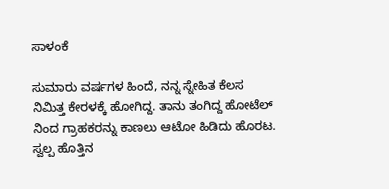ಸಾಳಂಕೆ

ಸುಮಾರು ವರ್ಷಗಳ ಹಿಂದೆ, ನನ್ನ ಸ್ನೇಹಿತ ಕೆಲಸ ನಿಮಿತ್ತ ಕೇರಳಕ್ಕೆ ಹೋಗಿದ್ದ. ತಾನು ತಂಗಿದ್ದ ಹೋಟೆಲ್ ನಿಂದ ಗ್ರಾಹಕರನ್ನು ಕಾಣಲು ಆಟೋ ಹಿಡಿದು ಹೊರಟ. ಸ್ವಲ್ಪ ಹೊತ್ತಿನ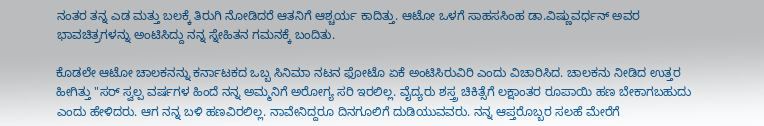ನಂತರ ತನ್ನ ಎಡ ಮತ್ತು ಬಲಕ್ಕೆ ತಿರುಗಿ ನೋಡಿದರೆ ಆತನಿಗೆ ಆಶ್ಚರ್ಯ ಕಾದಿತ್ತು. ಆಟೋ ಒಳಗೆ ಸಾಹಸಸಿಂಹ ಡಾ.ವಿಷ್ಣುವರ್ಧನ್ ಅವರ ಭಾವಚಿತ್ರಗಳನ್ನು ಅಂಟಿಸಿದ್ದು ನನ್ನ ಸ್ನೇಹಿತನ ಗಮನಕ್ಕೆ ಬಂದಿತು.

ಕೊಡಲೇ ಆಟೋ ಚಾಲಕನನ್ನು ಕರ್ನಾಟಕದ ಒಬ್ಬ ಸಿನಿಮಾ ನಟನ ಫೋಟೊ ಏಕೆ ಅಂಟಿಸಿರುವಿರಿ ಎಂದು ವಿಚಾರಿಸಿದ. ಚಾಲಕನು ನೀಡಿದ ಉತ್ತರ ಹೀಗಿತ್ತು "ಸರ್ ಸ್ವಲ್ಪ ವರ್ಷಗಳ ಹಿಂದೆ ನನ್ನ ಅಮ್ಮನಿಗೆ ಅರೋಗ್ಯ ಸರಿ ಇರಲಿಲ್ಲ. ವೈದ್ಯರು ಶಸ್ತ್ರ ಚಿಕಿತ್ಸೆಗೆ ಲಕ್ಷಾಂತರ ರೂಪಾಯಿ ಹಣ ಬೇಕಾಗಬಹುದು ಎಂದು ಹೇಳಿದರು. ಆಗ ನನ್ನ ಬಳಿ ಹಣವಿರಲಿಲ್ಲ. ನಾವೇನಿದ್ದರೂ ದಿನಗೂಲಿಗೆ ದುಡಿಯುವವರು. ನನ್ನ ಆಪ್ತರೊಬ್ಬರ ಸಲಹೆ ಮೇರೆಗೆ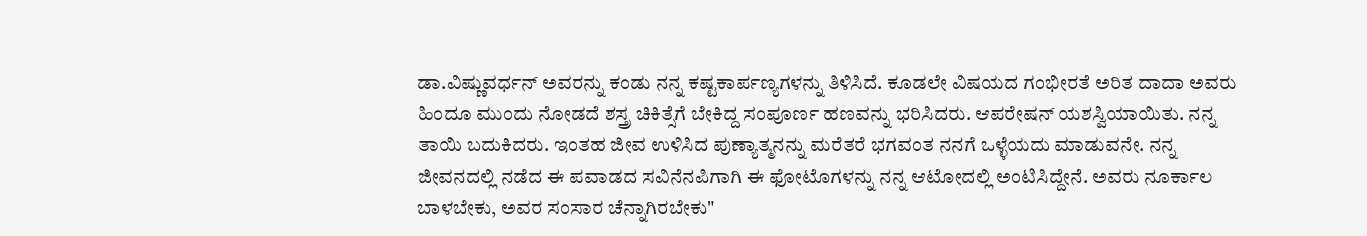ಡಾ.ವಿಷ್ಣುವರ್ಧನ್ ಅವರನ್ನು ಕಂಡು ನನ್ನ ಕಷ್ಟಕಾರ್ಪಣ್ಯಗಳನ್ನು ತಿಳಿಸಿದೆ. ಕೂಡಲೇ ವಿಷಯದ ಗಂಭೀರತೆ ಅರಿತ ದಾದಾ ಅವರು ಹಿಂದೂ ಮುಂದು ನೋಡದೆ ಶಸ್ತ್ರ ಚಿಕಿತ್ಸೆಗೆ ಬೇಕಿದ್ದ ಸಂಪೂರ್ಣ ಹಣವನ್ನು ಭರಿಸಿದರು. ಆಪರೇಷನ್ ಯಶಸ್ವಿಯಾಯಿತು. ನನ್ನ ತಾಯಿ ಬದುಕಿದರು. ಇಂತಹ ಜೀವ ಉಳಿಸಿದ ಪುಣ್ಯಾತ್ಮನನ್ನು ಮರೆತರೆ ಭಗವಂತ ನನಗೆ ಒಳ್ಳೆಯದು ಮಾಡುವನೇ. ನನ್ನ ಜೀವನದಲ್ಲಿ ನಡೆದ ಈ ಪವಾಡದ ಸವಿನೆನಪಿಗಾಗಿ ಈ ಫೋಟೊಗಳನ್ನು ನನ್ನ ಆಟೋದಲ್ಲಿ ಅಂಟಿಸಿದ್ದೇನೆ. ಅವರು ನೂರ್ಕಾಲ ಬಾಳಬೇಕು, ಅವರ ಸಂಸಾರ ಚೆನ್ನಾಗಿರಬೇಕು"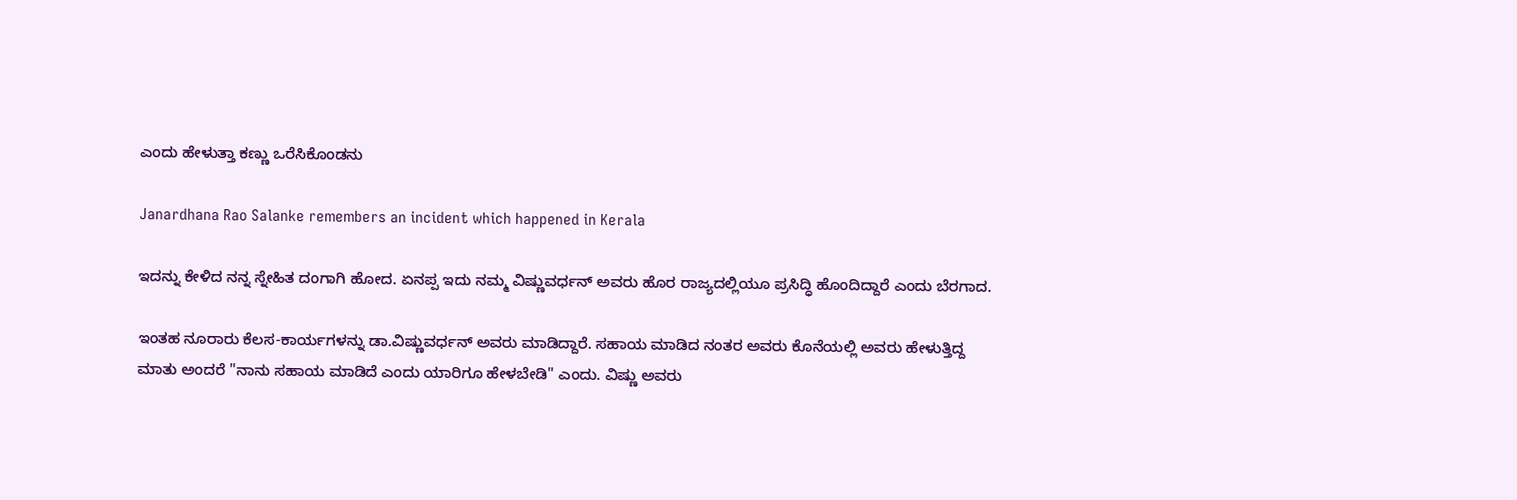ಎಂದು ಹೇಳುತ್ತಾ ಕಣ್ಣು ಒರೆಸಿಕೊಂಡನು

Janardhana Rao Salanke remembers an incident which happened in Kerala

ಇದನ್ನು ಕೇಳಿದ ನನ್ನ ಸ್ನೇಹಿತ ದಂಗಾಗಿ ಹೋದ. ಏನಪ್ಪ ಇದು ನಮ್ಮ ವಿಷ್ಣುವರ್ಧನ್ ಅವರು ಹೊರ ರಾಜ್ಯದಲ್ಲಿಯೂ ಪ್ರಸಿದ್ಧಿ ಹೊಂದಿದ್ದಾರೆ ಎಂದು ಬೆರಗಾದ.

ಇಂತಹ ನೂರಾರು ಕೆಲಸ-ಕಾರ್ಯಗಳನ್ನು ಡಾ.ವಿಷ್ಣುವರ್ಧನ್ ಅವರು ಮಾಡಿದ್ದಾರೆ. ಸಹಾಯ ಮಾಡಿದ ನಂತರ ಅವರು ಕೊನೆಯಲ್ಲಿ ಅವರು ಹೇಳುತ್ತಿದ್ದ ಮಾತು ಅಂದರೆ "ನಾನು ಸಹಾಯ ಮಾಡಿದೆ ಎಂದು ಯಾರಿಗೂ ಹೇಳಬೇಡಿ" ಎಂದು. ವಿಷ್ಣು ಅವರು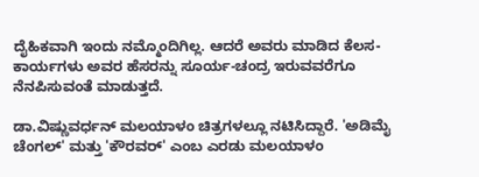ದೈಹಿಕವಾಗಿ ಇಂದು ನಮ್ಮೊಂದಿಗಿಲ್ಲ. ಆದರೆ ಅವರು ಮಾಡಿದ ಕೆಲಸ-ಕಾರ್ಯಗಳು ಅವರ ಹೆಸರನ್ನು ಸೂರ್ಯ-ಚಂದ್ರ ಇರುವವರೆಗೂ ನೆನಪಿಸುವಂತೆ ಮಾಡುತ್ತದೆ.

ಡಾ.ವಿಷ್ಣುವರ್ಧನ್ ಮಲಯಾಳಂ ಚಿತ್ರಗಳಲ್ಲೂ ನಟಿಸಿದ್ದಾರೆ. 'ಅಡಿಮೈ ಚೆಂಗಲ್' ಮತ್ತು 'ಕೌರವರ್' ಎಂಬ ಎರಡು ಮಲಯಾಳಂ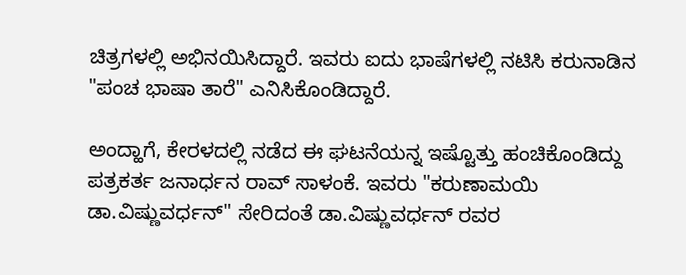ಚಿತ್ರಗಳಲ್ಲಿ ಅಭಿನಯಿಸಿದ್ದಾರೆ. ಇವರು ಐದು ಭಾಷೆಗಳಲ್ಲಿ ನಟಿಸಿ ಕರುನಾಡಿನ "ಪಂಚ ಭಾಷಾ ತಾರೆ" ಎನಿಸಿಕೊಂಡಿದ್ದಾರೆ.

ಅಂದ್ಹಾಗೆ, ಕೇರಳದಲ್ಲಿ ನಡೆದ ಈ ಘಟನೆಯನ್ನ ಇಷ್ಟೊತ್ತು ಹಂಚಿಕೊಂಡಿದ್ದು ಪತ್ರಕರ್ತ ಜನಾರ್ಧನ ರಾವ್ ಸಾಳಂಕೆ. ಇವರು "ಕರುಣಾಮಯಿ ಡಾ.ವಿಷ್ಣುವರ್ಧನ್" ಸೇರಿದಂತೆ ಡಾ.ವಿಷ್ಣುವರ್ಧನ್ ರವರ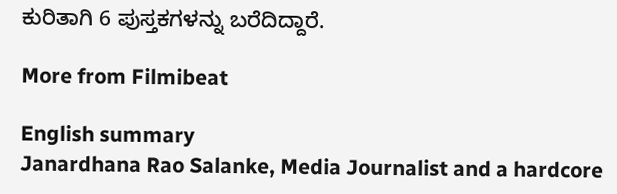ಕುರಿತಾಗಿ 6 ಪುಸ್ತಕಗಳನ್ನು ಬರೆದಿದ್ದಾರೆ.

More from Filmibeat

English summary
Janardhana Rao Salanke, Media Journalist and a hardcore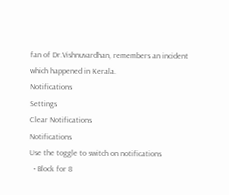fan of Dr.Vishnuvardhan, remembers an incident which happened in Kerala.
Notifications
Settings
Clear Notifications
Notifications
Use the toggle to switch on notifications
  • Block for 8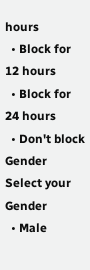hours
  • Block for 12 hours
  • Block for 24 hours
  • Don't block
Gender
Select your Gender
  • Male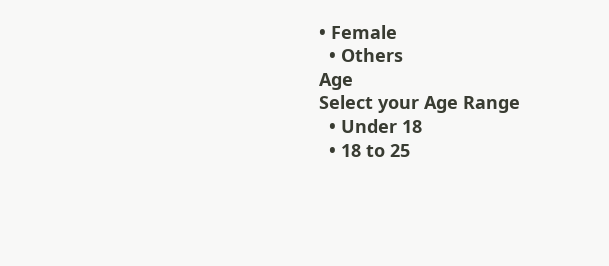• Female
  • Others
Age
Select your Age Range
  • Under 18
  • 18 to 25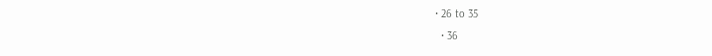• 26 to 35
  • 36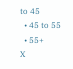to 45
  • 45 to 55
  • 55+
X